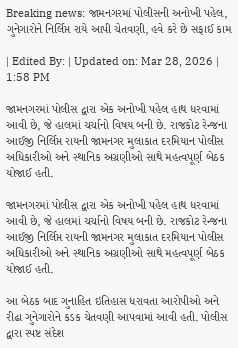Breaking news: જામનગરમાં પોલીસની અનોખી પહેલ, ગુનેગારોને નિર્લિપ્ત રાયે આપી ચેતવણી, હવે કરે છે સફાઈ કામ

| Edited By: | Updated on: Mar 28, 2026 | 1:58 PM

જામનગરમાં પોલીસ દ્વારા એક અનોખી પહેલ હાથ ધરવામાં આવી છે, જે હાલમાં ચર્ચાનો વિષય બની છે. રાજકોટ રેન્જના આઈજી નિર્લિપ્ત રાયની જામનગર મુલાકાત દરમિયાન પોલીસ અધિકારીઓ અને સ્થાનિક અગ્રણીઓ સાથે મહત્વપૂર્ણ બેઠક યોજાઈ હતી.

જામનગરમાં પોલીસ દ્વારા એક અનોખી પહેલ હાથ ધરવામાં આવી છે, જે હાલમાં ચર્ચાનો વિષય બની છે. રાજકોટ રેન્જના આઈજી નિર્લિપ્ત રાયની જામનગર મુલાકાત દરમિયાન પોલીસ અધિકારીઓ અને સ્થાનિક અગ્રણીઓ સાથે મહત્વપૂર્ણ બેઠક યોજાઈ હતી.

આ બેઠક બાદ ગુનાહિત ઇતિહાસ ધરાવતા આરોપીઓ અને રીઢા ગુનેગારોને કડક ચેતવણી આપવામાં આવી હતી. પોલીસ દ્વારા સ્પષ્ટ સંદેશ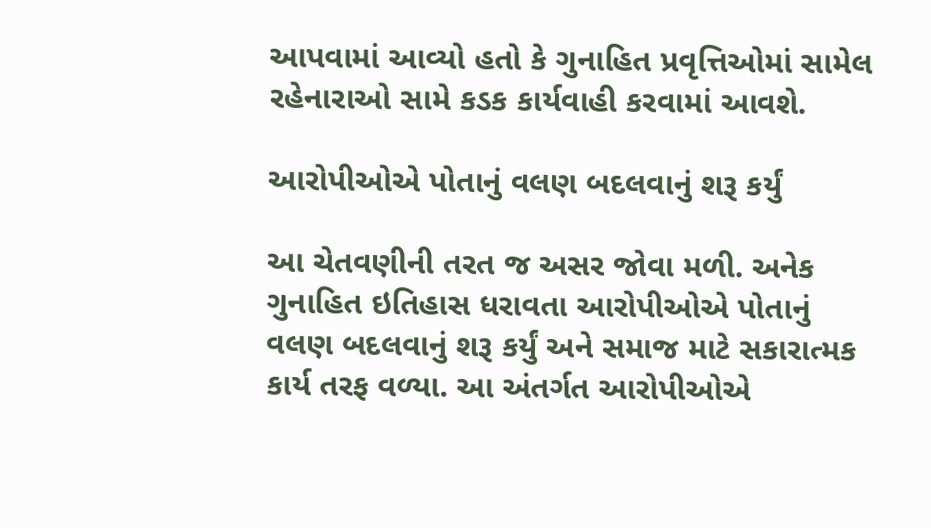આપવામાં આવ્યો હતો કે ગુનાહિત પ્રવૃત્તિઓમાં સામેલ રહેનારાઓ સામે કડક કાર્યવાહી કરવામાં આવશે.

આરોપીઓએ પોતાનું વલણ બદલવાનું શરૂ કર્યું

આ ચેતવણીની તરત જ અસર જોવા મળી. અનેક ગુનાહિત ઇતિહાસ ધરાવતા આરોપીઓએ પોતાનું વલણ બદલવાનું શરૂ કર્યું અને સમાજ માટે સકારાત્મક કાર્ય તરફ વળ્યા. આ અંતર્ગત આરોપીઓએ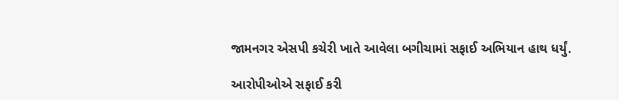જામનગર એસપી કચેરી ખાતે આવેલા બગીચામાં સફાઈ અભિયાન હાથ ધર્યું.

આરોપીઓએ સફાઈ કરી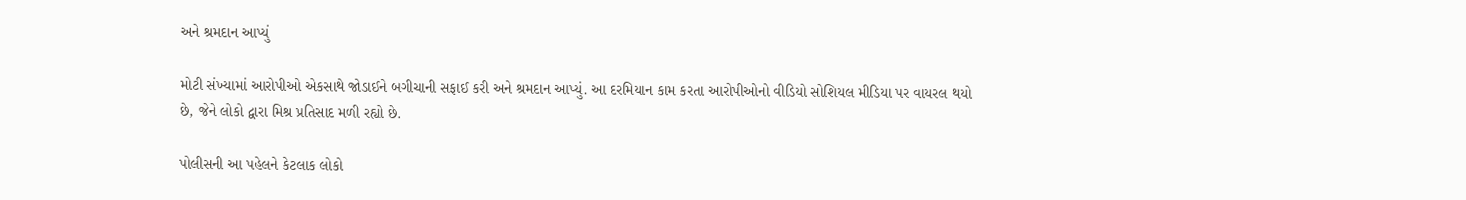અને શ્રમદાન આપ્યું

મોટી સંખ્યામાં આરોપીઓ એકસાથે જોડાઈને બગીચાની સફાઈ કરી અને શ્રમદાન આપ્યું. આ દરમિયાન કામ કરતા આરોપીઓનો વીડિયો સોશિયલ મીડિયા પર વાયરલ થયો છે, જેને લોકો દ્વારા મિશ્ર પ્રતિસાદ મળી રહ્યો છે.

પોલીસની આ પહેલને કેટલાક લોકો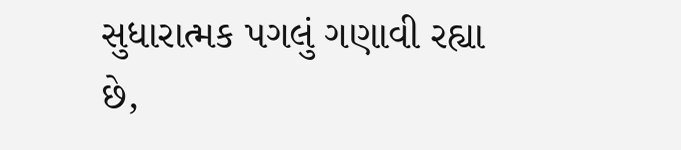સુધારાત્મક પગલું ગણાવી રહ્યા છે,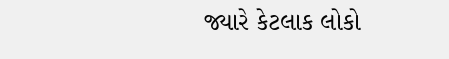જ્યારે કેટલાક લોકો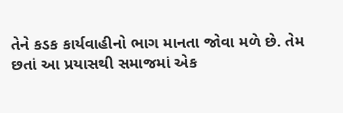તેને કડક કાર્યવાહીનો ભાગ માનતા જોવા મળે છે. તેમ છતાં આ પ્રયાસથી સમાજમાં એક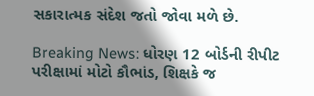સકારાત્મક સંદેશ જતો જોવા મળે છે.

Breaking News: ધોરણ 12 બોર્ડની રીપીટ પરીક્ષામાં મોટો કૌભાંડ, શિક્ષકે જ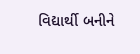વિદ્યાર્થી બનીને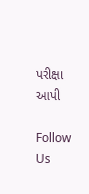પરીક્ષા આપી

Follow Us